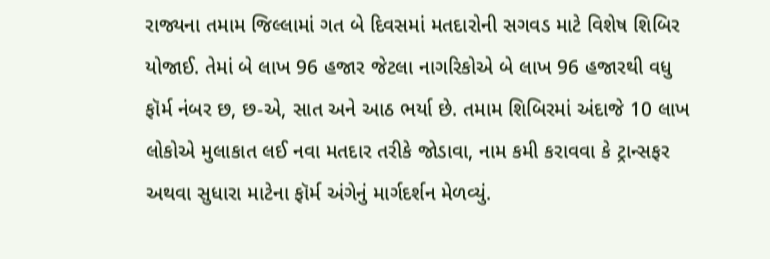રાજ્યના તમામ જિલ્લામાં ગત બે દિવસમાં મતદારોની સગવડ માટે વિશેષ શિબિર યોજાઈ. તેમાં બે લાખ 96 હજાર જેટલા નાગરિકોએ બે લાખ 96 હજારથી વધુ ફૉર્મ નંબર છ, છ-એ, સાત અને આઠ ભર્યા છે. તમામ શિબિરમાં અંદાજે 10 લાખ લોકોએ મુલાકાત લઈ નવા મતદાર તરીકે જોડાવા, નામ કમી કરાવવા કે ટ્રાન્સફર અથવા સુધારા માટેના ફૉર્મ અંગેનું માર્ગદર્શન મેળવ્યું.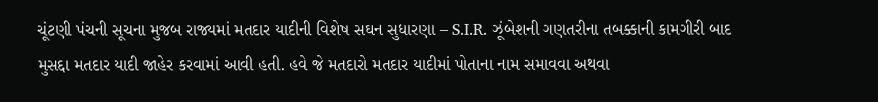ચૂંટણી પંચની સૂચના મુજબ રાજ્યમાં મતદાર યાદીની વિશેષ સઘન સુધારણા – S.I.R. ઝૂંબેશની ગણતરીના તબક્કાની કામગીરી બાદ મુસદ્દા મતદાર યાદી જાહેર કરવામાં આવી હતી. હવે જે મતદારો મતદાર યાદીમાં પોતાના નામ સમાવવા અથવા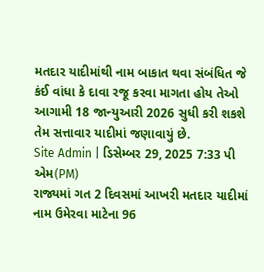મતદાર યાદીમાંથી નામ બાકાત થવા સંબંધિત જે કંઈ વાંધા કે દાવા રજૂ કરવા માગતા હોય તેઓ આગામી 18 જાન્યુઆરી 2026 સુધી કરી શકશે તેમ સત્તાવાર યાદીમાં જણાવાયું છે.
Site Admin | ડિસેમ્બર 29, 2025 7:33 પી એમ(PM)
રાજ્યમાં ગત 2 દિવસમાં આખરી મતદાર યાદીમાં નામ ઉમેરવા માટેના 96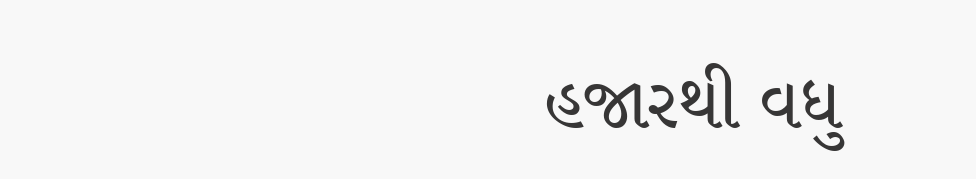હજારથી વધુ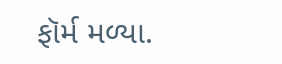ફૉર્મ મળ્યા.